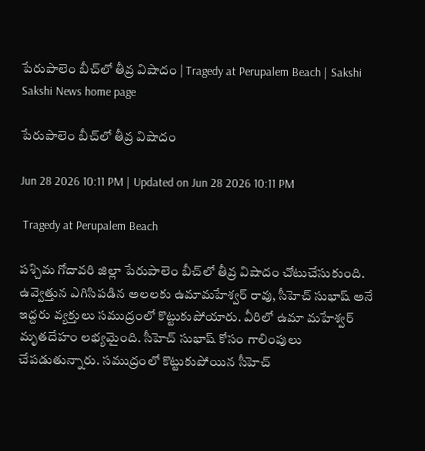పేరుపాలెం బీచ్‌లో తీవ్ర విషాదం | Tragedy at Perupalem Beach | Sakshi
Sakshi News home page

పేరుపాలెం బీచ్‌లో తీవ్ర విషాదం

Jun 28 2026 10:11 PM | Updated on Jun 28 2026 10:11 PM

 Tragedy at Perupalem Beach

పశ్చిమ గోదావరి జిల్లా పేరుపాలెం బీచ్‌లో తీవ్ర విషాదం చోటుచేసుకుంది. ఉవ్వెత్తున ఎగిసిపడిన అలలకు ఉమామహేశ్వర్‌ రావు, సీహెచ్‌ సుభాష్‌ అనే ఇద్దరు వ్యక్తులు సముద్రంలో కొట్టుకుపోయారు. వీరిలో ఉమా మహేశ్వర్ మృతదేహం లభ్యమైంది. సీహెచ్ సుభాష్‌ కోసం గాలింపులు చేపడుతున్నారు. సముద్రంలో కొట్టుకుపోయిన సీహెచ్‌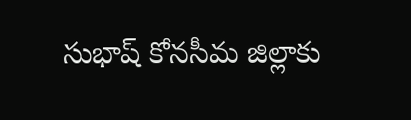సుభాష్‌ కోనసీమ జిల్లాకు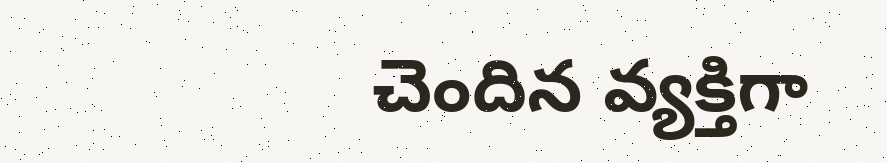చెందిన వ్యక్తిగా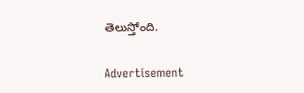తెలుస్తోంది.

Advertisement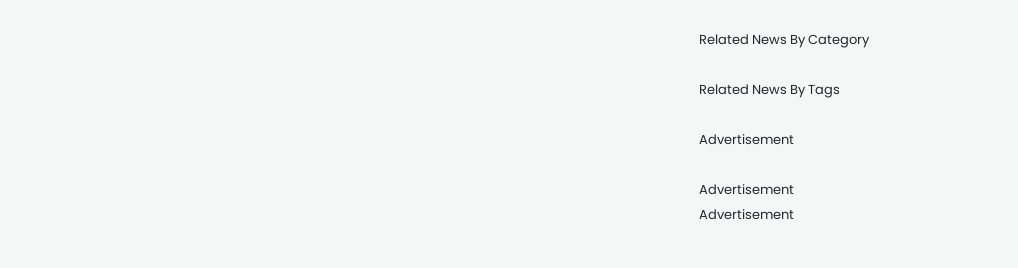Related News By Category

Related News By Tags

Advertisement

Advertisement
Advertisement